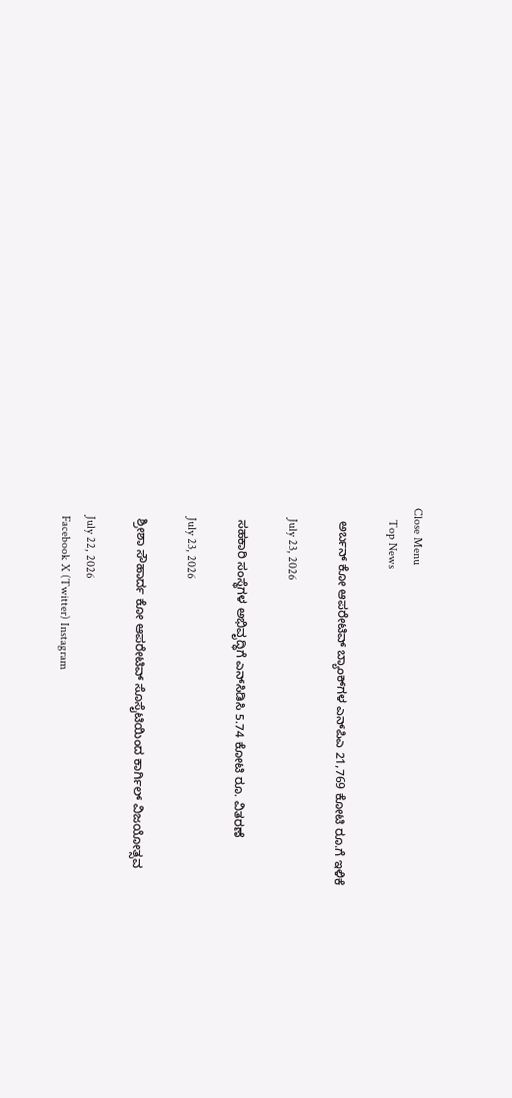Close Menu
    Top News

    ಅರ್ಬನ್‌ ಕೋ ಆಪರೇಟಿವ್‌ ಬ್ಯಾಂಕ್‌ಗಳ ಎನ್‌ಪಿಎ 21,769 ಕೋಟಿ ರೂ.ಗೆ ಇಳಿಕೆ

    July 23, 2026

    ಸಹಕಾರಿ ಸಂಸ್ಥೆಗಳ ಅಭಿವೃದ್ಧಿಗೆ ಎನ್‌ಸಿಡಿಸಿ 5.74 ಕೋಟಿ ರೂ. ವಿತರಣೆ

    July 23, 2026

    ಶ್ರೀಶಾ ಸೌಹಾರ್ದ ಕೋ ಆಪರೇಟಿವ್ ಸೊಸೈಟಿಯಿಂದ ಕಾರ್ಗಿಲ್ ವಿಜಯೋತ್ಸವ

    July 22, 2026
    Facebook X (Twitter) Instagram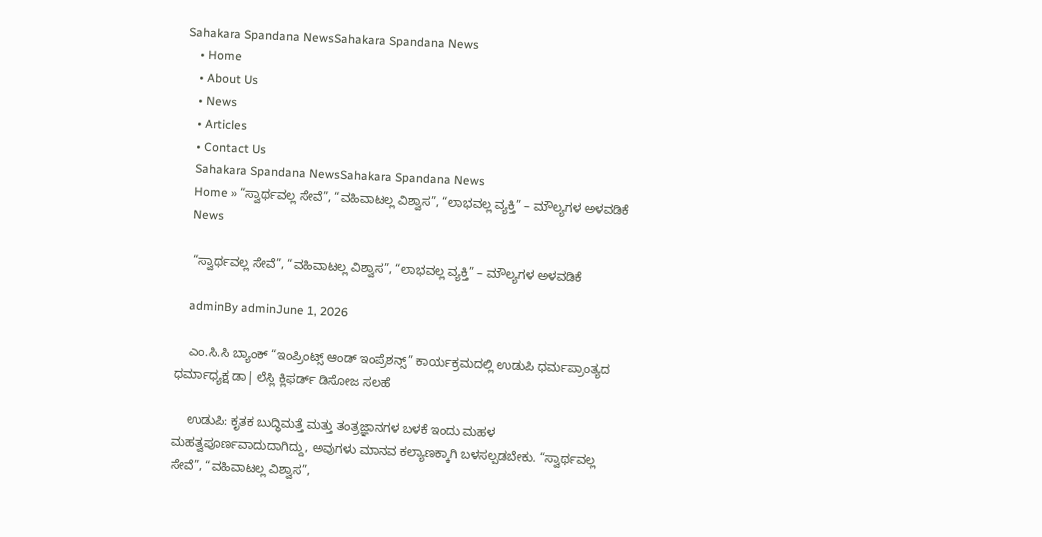Sahakara Spandana NewsSahakara Spandana News
    • Home
    • About Us
    • News
    • Articles
    • Contact Us
    Sahakara Spandana NewsSahakara Spandana News
    Home » “ಸ್ವಾರ್ಥವಲ್ಲ ಸೇವೆ”, “ವಹಿವಾಟಲ್ಲ ವಿಶ್ವಾಸ”, “ಲಾಭವಲ್ಲ ವ್ಯಕ್ತಿ” – ಮೌಲ್ಯಗಳ ಅಳವಡಿಕೆ
    News

    “ಸ್ವಾರ್ಥವಲ್ಲ ಸೇವೆ”, “ವಹಿವಾಟಲ್ಲ ವಿಶ್ವಾಸ”, “ಲಾಭವಲ್ಲ ವ್ಯಕ್ತಿ” – ಮೌಲ್ಯಗಳ ಅಳವಡಿಕೆ

    adminBy adminJune 1, 2026

    ಎಂ.ಸಿ.ಸಿ ಬ್ಯಾಂಕ್ “ಇಂಪ್ರಿಂಟ್ಸ್ ಆಂಡ್ ಇಂಪ್ರೆಶನ್ಸ್” ಕಾರ್ಯಕ್ರಮದಲ್ಲಿ ಉಡುಪಿ ಧರ್ಮಪ್ರಾಂತ್ಯದ ಧರ್ಮಾಧ್ಯಕ್ಷ ಡಾ| ಲೆಸ್ಲಿ ಕ್ಲಿಫರ್ಡ್ ಡಿಸೋಜ ಸಲಹೆ

    ಉಡುಪಿ: ಕೃತಕ ಬುದ್ಧಿಮತ್ತೆ ಮತ್ತು ತಂತ್ರಜ್ಞಾನಗಳ ಬಳಕೆ ಇಂದು ಮಹಳ ಮಹತ್ವಪೂರ್ಣವಾದುದಾಗಿದ್ದು, ಅವುಗಳು ಮಾನವ ಕಲ್ಯಾಣಕ್ಕಾಗಿ ಬಳಸಲ್ಪಡಬೇಕು. “ಸ್ವಾರ್ಥವಲ್ಲ ಸೇವೆ”, “ವಹಿವಾಟಲ್ಲ ವಿಶ್ವಾಸ”,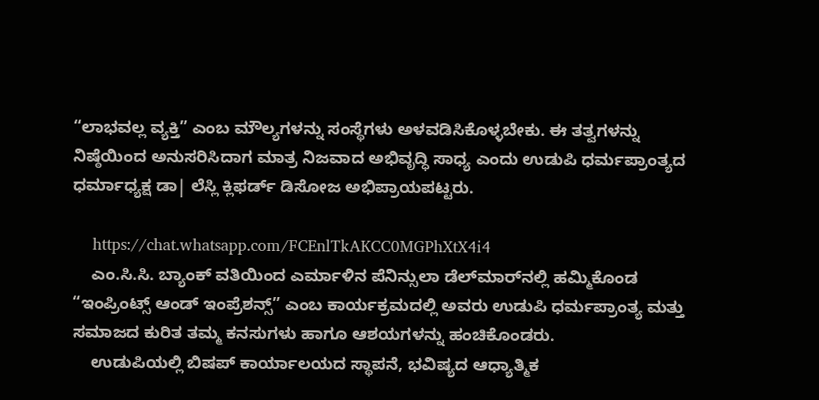“ಲಾಭವಲ್ಲ ವ್ಯಕ್ತಿ” ಎಂಬ ಮೌಲ್ಯಗಳನ್ನು ಸಂಸ್ಥೆಗಳು ಅಳವಡಿಸಿಕೊಳ್ಳಬೇಕು. ಈ ತತ್ವಗಳನ್ನು ನಿಷ್ಠೆಯಿಂದ ಅನುಸರಿಸಿದಾಗ ಮಾತ್ರ ನಿಜವಾದ ಅಭಿವೃದ್ಧಿ ಸಾಧ್ಯ ಎಂದು ಉಡುಪಿ ಧರ್ಮಪ್ರಾಂತ್ಯದ ಧರ್ಮಾಧ್ಯಕ್ಷ ಡಾ| ಲೆಸ್ಲಿ ಕ್ಲಿಫರ್ಡ್ ಡಿಸೋಜ ಅಭಿಪ್ರಾಯಪಟ್ಟರು.

    https://chat.whatsapp.com/FCEnlTkAKCC0MGPhXtX4i4
    ಎಂ.ಸಿ.ಸಿ. ಬ್ಯಾಂಕ್ ವತಿಯಿಂದ ಎರ್ಮಾಳಿನ ಪೆನಿನ್ಸುಲಾ ಡೆಲ್‌ಮಾರ್‌ನಲ್ಲಿ ಹಮ್ಮಿಕೊಂಡ “ಇಂಪ್ರಿಂಟ್ಸ್ ಆಂಡ್ ಇಂಪ್ರೆಶನ್ಸ್” ಎಂಬ ಕಾರ್ಯಕ್ರಮದಲ್ಲಿ ಅವರು ಉಡುಪಿ ಧರ್ಮಪ್ರಾಂತ್ಯ ಮತ್ತು ಸಮಾಜದ ಕುರಿತ ತಮ್ಮ ಕನಸುಗಳು ಹಾಗೂ ಆಶಯಗಳನ್ನು ಹಂಚಿಕೊಂಡರು.
    ಉಡುಪಿಯಲ್ಲಿ ಬಿಷಪ್ ಕಾರ್ಯಾಲಯದ ಸ್ಥಾಪನೆ, ಭವಿಷ್ಯದ ಆಧ್ಯಾತ್ಮಿಕ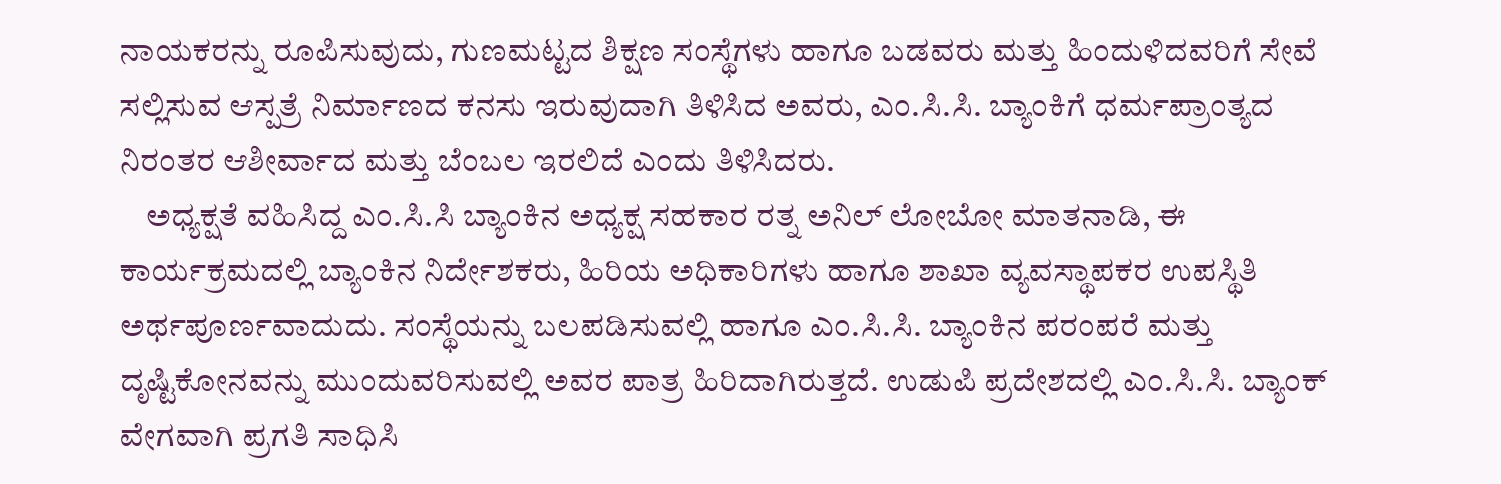ನಾಯಕರನ್ನು ರೂಪಿಸುವುದು, ಗುಣಮಟ್ಟದ ಶಿಕ್ಷಣ ಸಂಸ್ಥೆಗಳು ಹಾಗೂ ಬಡವರು ಮತ್ತು ಹಿಂದುಳಿದವರಿಗೆ ಸೇವೆ ಸಲ್ಲಿಸುವ ಆಸ್ಪತ್ರೆ ನಿರ್ಮಾಣದ ಕನಸು ಇರುವುದಾಗಿ ತಿಳಿಸಿದ ಅವರು, ಎಂ.ಸಿ.ಸಿ. ಬ್ಯಾಂಕಿಗೆ ಧರ್ಮಪ್ರಾಂತ್ಯದ ನಿರಂತರ ಆಶೀರ್ವಾದ ಮತ್ತು ಬೆಂಬಲ ಇರಲಿದೆ ಎಂದು ತಿಳಿಸಿದರು.
    ಅಧ್ಯಕ್ಷತೆ ವಹಿಸಿದ್ದ ಎಂ.ಸಿ.ಸಿ ಬ್ಯಾಂಕಿನ ಅಧ್ಯಕ್ಷ ಸಹಕಾರ ರತ್ನ ಅನಿಲ್ ಲೋಬೋ ಮಾತನಾಡಿ, ಈ ಕಾರ್ಯಕ್ರಮದಲ್ಲಿ ಬ್ಯಾಂಕಿನ ನಿರ್ದೇಶಕರು, ಹಿರಿಯ ಅಧಿಕಾರಿಗಳು ಹಾಗೂ ಶಾಖಾ ವ್ಯವಸ್ಥಾಪಕರ ಉಪಸ್ಥಿತಿ ಅರ್ಥಪೂರ್ಣವಾದುದು. ಸಂಸ್ಥೆಯನ್ನು ಬಲಪಡಿಸುವಲ್ಲಿ ಹಾಗೂ ಎಂ.ಸಿ.ಸಿ. ಬ್ಯಾಂಕಿನ ಪರಂಪರೆ ಮತ್ತು ದೃಷ್ಟಿಕೋನವನ್ನು ಮುಂದುವರಿಸುವಲ್ಲಿ ಅವರ ಪಾತ್ರ ಹಿರಿದಾಗಿರುತ್ತದೆ. ಉಡುಪಿ ಪ್ರದೇಶದಲ್ಲಿ ಎಂ.ಸಿ.ಸಿ. ಬ್ಯಾಂಕ್ ವೇಗವಾಗಿ ಪ್ರಗತಿ ಸಾಧಿಸಿ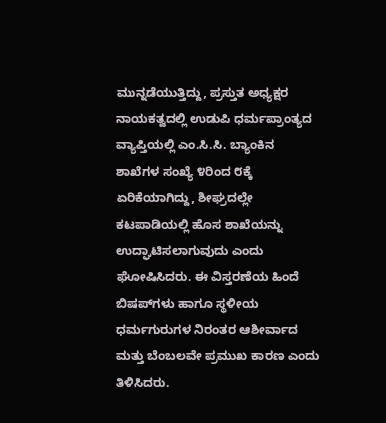ಮುನ್ನಡೆಯುತ್ತಿದ್ದು, ಪ್ರಸ್ತುತ ಅಧ್ಯಕ್ಷರ ನಾಯಕತ್ವದಲ್ಲಿ ಉಡುಪಿ ಧರ್ಮಪ್ರಾಂತ್ಯದ ವ್ಯಾಪ್ತಿಯಲ್ಲಿ ಎಂ.ಸಿ.ಸಿ. ಬ್ಯಾಂಕಿನ ಶಾಖೆಗಳ ಸಂಖ್ಯೆ ೪ರಿಂದ ೮ಕ್ಕೆ ಏರಿಕೆಯಾಗಿದ್ದು, ಶೀಘ್ರದಲ್ಲೇ ಕಟಪಾಡಿಯಲ್ಲಿ ಹೊಸ ಶಾಖೆಯನ್ನು ಉದ್ಘಾಟಿಸಲಾಗುವುದು ಎಂದು ಘೋಷಿಸಿದರು. ಈ ವಿಸ್ತರಣೆಯ ಹಿಂದೆ ಬಿಷಪ್‌ಗಳು ಹಾಗೂ ಸ್ಥಳೀಯ ಧರ್ಮಗುರುಗಳ ನಿರಂತರ ಆಶೀರ್ವಾದ ಮತ್ತು ಬೆಂಬಲವೇ ಪ್ರಮುಖ ಕಾರಣ ಎಂದು ತಿಳಿಸಿದರು.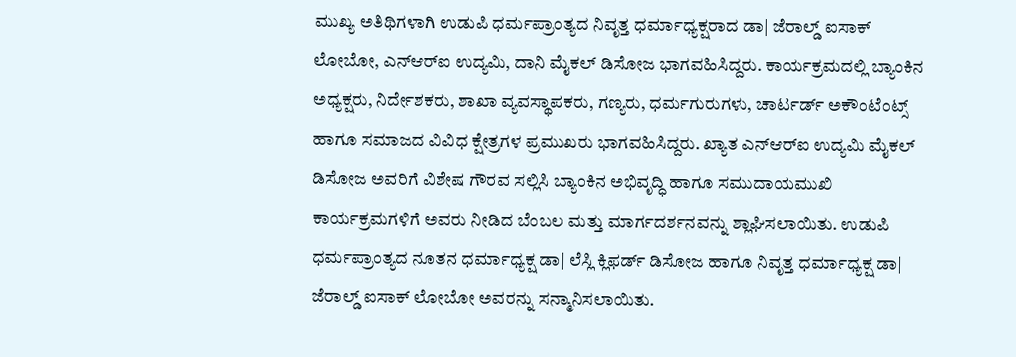ಮುಖ್ಯ ಅತಿಥಿಗಳಾಗಿ ಉಡುಪಿ ಧರ್ಮಪ್ರಾಂತ್ಯದ ನಿವೃತ್ತ ಧರ್ಮಾಧ್ಯಕ್ಷರಾದ ಡಾ| ಜೆರಾಲ್ಡ್ ಐಸಾಕ್ ಲೋಬೋ, ಎನ್‌ಆರ್‌ಐ ಉದ್ಯಮಿ, ದಾನಿ ಮೈಕಲ್ ಡಿಸೋಜ ಭಾಗವಹಿಸಿದ್ದರು. ಕಾರ್ಯಕ್ರಮದಲ್ಲಿ ಬ್ಯಾಂಕಿನ ಅಧ್ಯಕ್ಷರು, ನಿರ್ದೇಶಕರು, ಶಾಖಾ ವ್ಯವಸ್ಥಾಪಕರು, ಗಣ್ಯರು, ಧರ್ಮಗುರುಗಳು, ಚಾರ್ಟರ್ಡ್ ಅಕೌಂಟೆಂಟ್ಸ್ ಹಾಗೂ ಸಮಾಜದ ವಿವಿಧ ಕ್ಷೇತ್ರಗಳ ಪ್ರಮುಖರು ಭಾಗವಹಿಸಿದ್ದರು. ಖ್ಯಾತ ಎನ್‌ಆರ್‌ಐ ಉದ್ಯಮಿ ಮೈಕಲ್ ಡಿಸೋಜ ಅವರಿಗೆ ವಿಶೇಷ ಗೌರವ ಸಲ್ಲಿಸಿ ಬ್ಯಾಂಕಿನ ಅಭಿವೃದ್ಧಿ ಹಾಗೂ ಸಮುದಾಯಮುಖಿ ಕಾರ್ಯಕ್ರಮಗಳಿಗೆ ಅವರು ನೀಡಿದ ಬೆಂಬಲ ಮತ್ತು ಮಾರ್ಗದರ್ಶನವನ್ನು ಶ್ಲಾಘಿಸಲಾಯಿತು. ಉಡುಪಿ ಧರ್ಮಪ್ರಾಂತ್ಯದ ನೂತನ ಧರ್ಮಾಧ್ಯಕ್ಷ ಡಾ| ಲೆಸ್ಲಿ ಕ್ಲಿಫರ್ಡ್ ಡಿಸೋಜ ಹಾಗೂ ನಿವೃತ್ತ ಧರ್ಮಾಧ್ಯಕ್ಷ ಡಾ| ಜೆರಾಲ್ಡ್ ಐಸಾಕ್ ಲೋಬೋ ಅವರನ್ನು ಸನ್ಮಾನಿಸಲಾಯಿತು.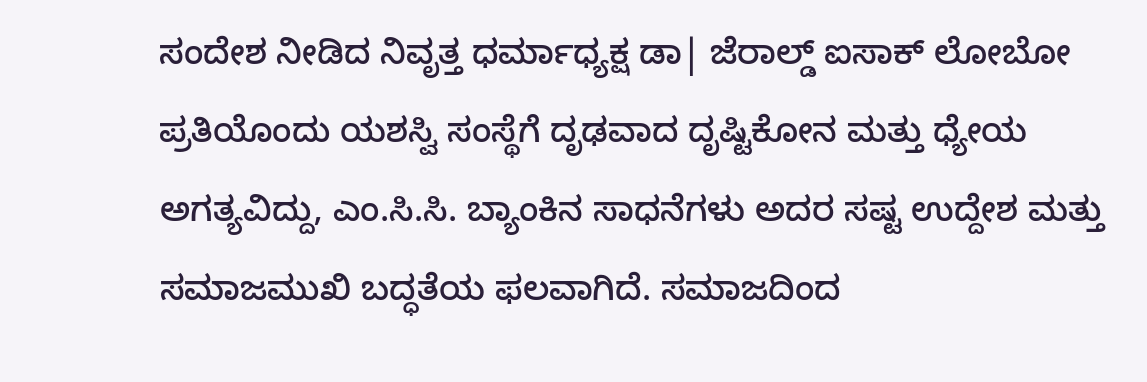ಸಂದೇಶ ನೀಡಿದ ನಿವೃತ್ತ ಧರ್ಮಾಧ್ಯಕ್ಷ ಡಾ| ಜೆರಾಲ್ಡ್ ಐಸಾಕ್ ಲೋಬೋ ಪ್ರತಿಯೊಂದು ಯಶಸ್ವಿ ಸಂಸ್ಥೆಗೆ ದೃಢವಾದ ದೃಷ್ಟಿಕೋನ ಮತ್ತು ಧ್ಯೇಯ ಅಗತ್ಯವಿದ್ದು, ಎಂ.ಸಿ.ಸಿ. ಬ್ಯಾಂಕಿನ ಸಾಧನೆಗಳು ಅದರ ಸಷ್ಟ ಉದ್ದೇಶ ಮತ್ತು ಸಮಾಜಮುಖಿ ಬದ್ಧತೆಯ ಫಲವಾಗಿದೆ. ಸಮಾಜದಿಂದ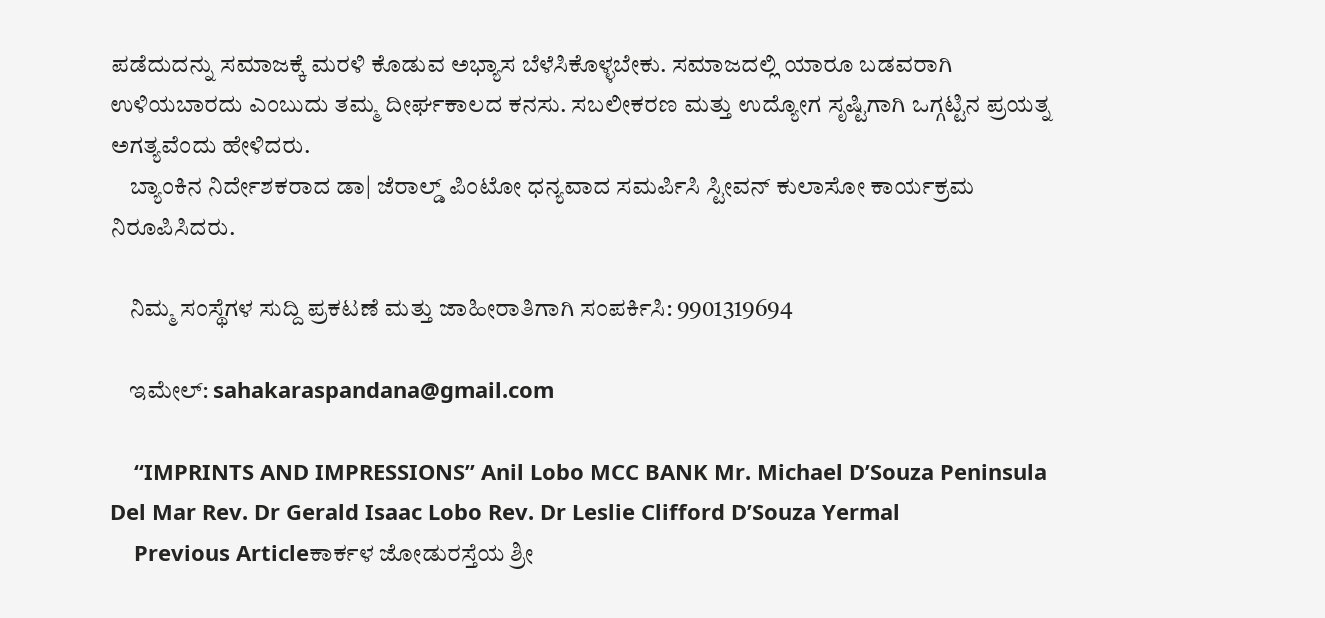ಪಡೆದುದನ್ನು ಸಮಾಜಕ್ಕೆ ಮರಳಿ ಕೊಡುವ ಅಭ್ಯಾಸ ಬೆಳೆಸಿಕೊಳ್ಳಬೇಕು. ಸಮಾಜದಲ್ಲಿ ಯಾರೂ ಬಡವರಾಗಿ ಉಳಿಯಬಾರದು ಎಂಬುದು ತಮ್ಮ ದೀರ್ಘಕಾಲದ ಕನಸು. ಸಬಲೀಕರಣ ಮತ್ತು ಉದ್ಯೋಗ ಸೃಷ್ಟಿಗಾಗಿ ಒಗ್ಗಟ್ಟಿನ ಪ್ರಯತ್ನ ಅಗತ್ಯವೆಂದು ಹೇಳಿದರು.
    ಬ್ಯಾಂಕಿನ ನಿರ್ದೇಶಕರಾದ ಡಾ| ಜೆರಾಲ್ಡ್ ಪಿಂಟೋ ಧನ್ಯವಾದ ಸಮರ್ಪಿಸಿ ಸ್ಟೀವನ್ ಕುಲಾಸೋ ಕಾರ್ಯಕ್ರಮ ನಿರೂಪಿಸಿದರು.

    ನಿಮ್ಮ ಸಂಸ್ಥೆಗಳ ಸುದ್ದಿ ಪ್ರಕಟಣೆ ಮತ್ತು ಜಾಹೀರಾತಿಗಾಗಿ ಸಂಪರ್ಕಿಸಿ: 9901319694

    ಇಮೇಲ್: sahakaraspandana@gmail.com

    “IMPRINTS AND IMPRESSIONS” Anil Lobo MCC BANK Mr. Michael D’Souza Peninsula Del Mar Rev. Dr Gerald Isaac Lobo Rev. Dr Leslie Clifford D’Souza Yermal
    Previous Articleಕಾರ್ಕಳ ಜೋಡುರಸ್ತೆಯ ಶ್ರೀ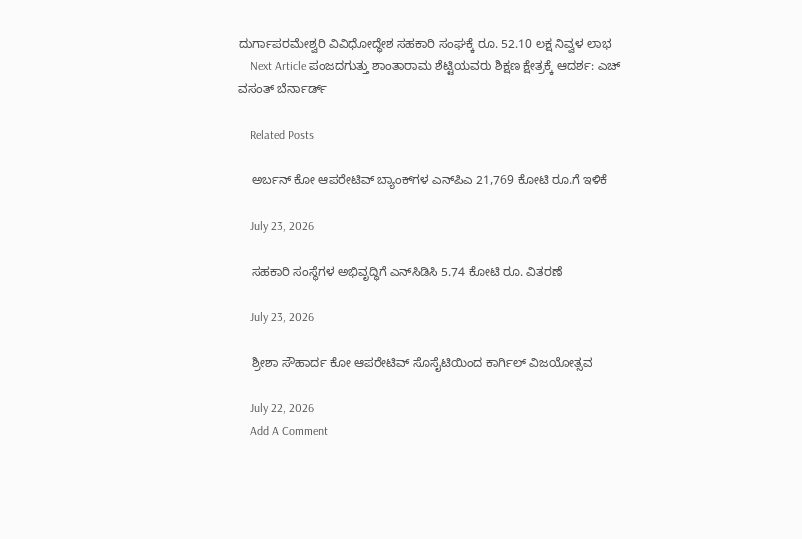ದುರ್ಗಾಪರಮೇಶ್ವರಿ ವಿವಿಧೋದ್ಧೇಶ ಸಹಕಾರಿ ಸಂಘಕ್ಕೆ ರೂ. 52.10 ಲಕ್ಷ ನಿವ್ವಳ ಲಾಭ
    Next Article ಪಂಜದಗುತ್ತು ಶಾಂತಾರಾಮ ಶೆಟ್ಟಿಯವರು ಶಿಕ್ಷಣ ಕ್ಷೇತ್ರಕ್ಕೆ ಆದರ್ಶ: ಎಚ್ ವಸಂತ್ ಬೆರ್ನಾರ್ಡ್

    Related Posts

    ಅರ್ಬನ್‌ ಕೋ ಆಪರೇಟಿವ್‌ ಬ್ಯಾಂಕ್‌ಗಳ ಎನ್‌ಪಿಎ 21,769 ಕೋಟಿ ರೂ.ಗೆ ಇಳಿಕೆ

    July 23, 2026

    ಸಹಕಾರಿ ಸಂಸ್ಥೆಗಳ ಅಭಿವೃದ್ಧಿಗೆ ಎನ್‌ಸಿಡಿಸಿ 5.74 ಕೋಟಿ ರೂ. ವಿತರಣೆ

    July 23, 2026

    ಶ್ರೀಶಾ ಸೌಹಾರ್ದ ಕೋ ಆಪರೇಟಿವ್ ಸೊಸೈಟಿಯಿಂದ ಕಾರ್ಗಿಲ್ ವಿಜಯೋತ್ಸವ

    July 22, 2026
    Add A Comment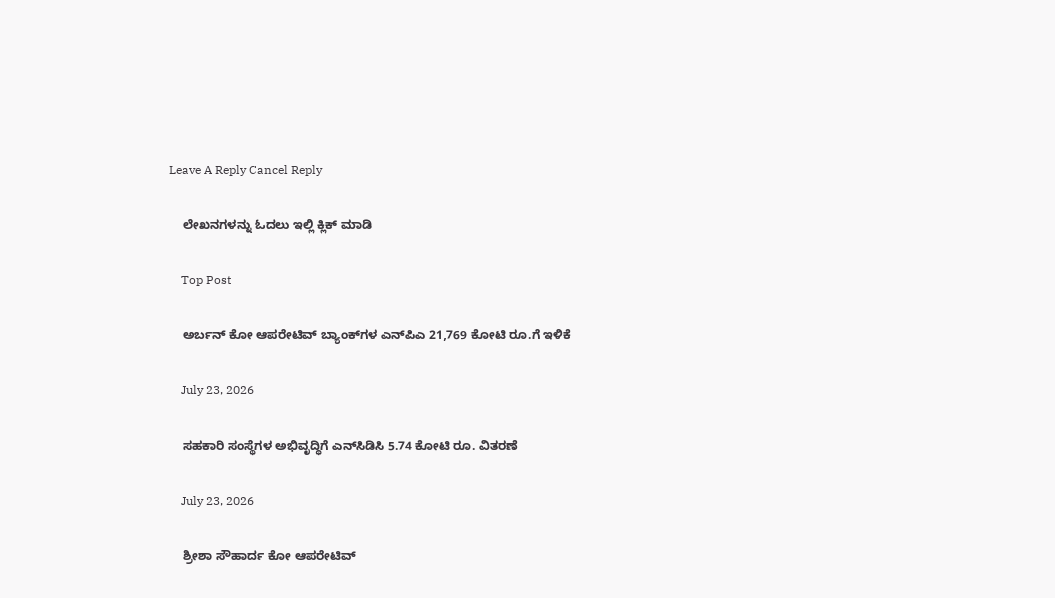Leave A Reply Cancel Reply

    ಲೇಖನಗಳನ್ನು ಓದಲು ಇಲ್ಲಿ ಕ್ಲಿಕ್ ಮಾಡಿ

    Top Post

    ಅರ್ಬನ್‌ ಕೋ ಆಪರೇಟಿವ್‌ ಬ್ಯಾಂಕ್‌ಗಳ ಎನ್‌ಪಿಎ 21,769 ಕೋಟಿ ರೂ.ಗೆ ಇಳಿಕೆ

    July 23, 2026

    ಸಹಕಾರಿ ಸಂಸ್ಥೆಗಳ ಅಭಿವೃದ್ಧಿಗೆ ಎನ್‌ಸಿಡಿಸಿ 5.74 ಕೋಟಿ ರೂ. ವಿತರಣೆ

    July 23, 2026

    ಶ್ರೀಶಾ ಸೌಹಾರ್ದ ಕೋ ಆಪರೇಟಿವ್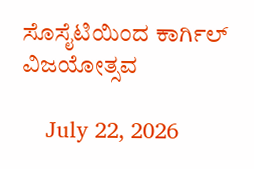ಸೊಸೈಟಿಯಿಂದ ಕಾರ್ಗಿಲ್ ವಿಜಯೋತ್ಸವ

    July 22, 2026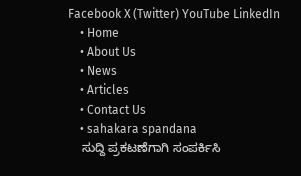Facebook X (Twitter) YouTube LinkedIn
    • Home
    • About Us
    • News
    • Articles
    • Contact Us
    • sahakara spandana
    ಸುದ್ದಿ ಪ್ರಕಟಣೆಗಾಗಿ ಸಂಪರ್ಕಿಸಿ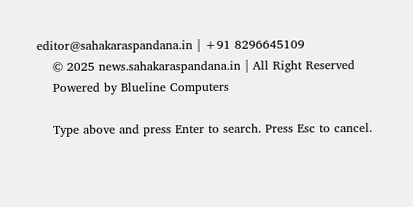editor@sahakaraspandana.in | +91 8296645109
    © 2025 news.sahakaraspandana.in | All Right Reserved
    Powered by Blueline Computers

    Type above and press Enter to search. Press Esc to cancel.